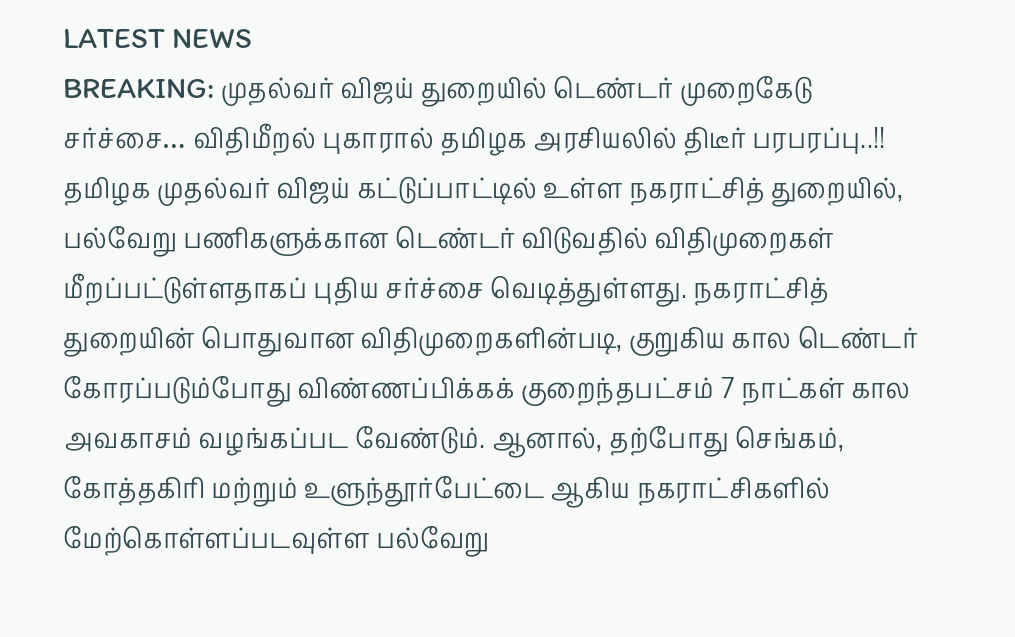LATEST NEWS
BREAKING: முதல்வர் விஜய் துறையில் டெண்டர் முறைகேடு சர்ச்சை… விதிமீறல் புகாரால் தமிழக அரசியலில் திடீர் பரபரப்பு..!!
தமிழக முதல்வர் விஜய் கட்டுப்பாட்டில் உள்ள நகராட்சித் துறையில், பல்வேறு பணிகளுக்கான டெண்டர் விடுவதில் விதிமுறைகள் மீறப்பட்டுள்ளதாகப் புதிய சர்ச்சை வெடித்துள்ளது. நகராட்சித் துறையின் பொதுவான விதிமுறைகளின்படி, குறுகிய கால டெண்டர் கோரப்படும்போது விண்ணப்பிக்கக் குறைந்தபட்சம் 7 நாட்கள் கால அவகாசம் வழங்கப்பட வேண்டும். ஆனால், தற்போது செங்கம், கோத்தகிரி மற்றும் உளுந்தூர்பேட்டை ஆகிய நகராட்சிகளில் மேற்கொள்ளப்படவுள்ள பல்வேறு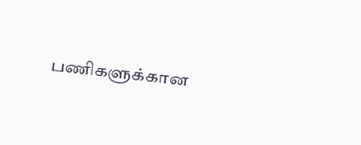பணிகளுக்கான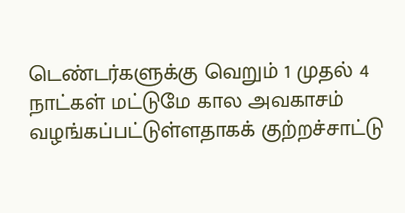டெண்டர்களுக்கு வெறும் 1 முதல் 4 நாட்கள் மட்டுமே கால அவகாசம் வழங்கப்பட்டுள்ளதாகக் குற்றச்சாட்டு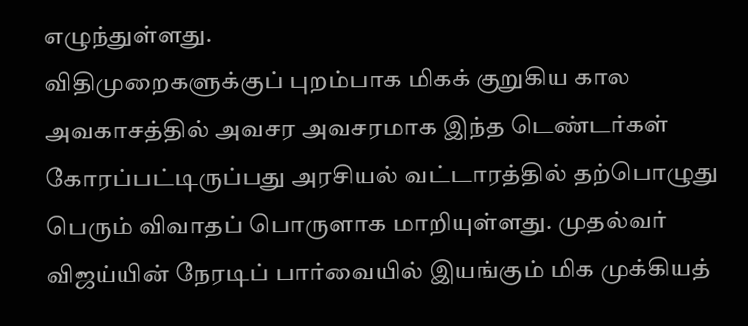எழுந்துள்ளது.
விதிமுறைகளுக்குப் புறம்பாக மிகக் குறுகிய கால அவகாசத்தில் அவசர அவசரமாக இந்த டெண்டர்கள் கோரப்பட்டிருப்பது அரசியல் வட்டாரத்தில் தற்பொழுது பெரும் விவாதப் பொருளாக மாறியுள்ளது. முதல்வர் விஜய்யின் நேரடிப் பார்வையில் இயங்கும் மிக முக்கியத்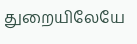துறையிலேயே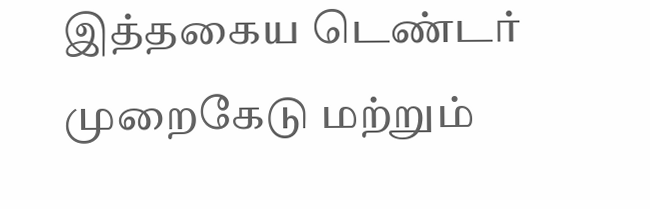இத்தகைய டெண்டர் முறைகேடு மற்றும்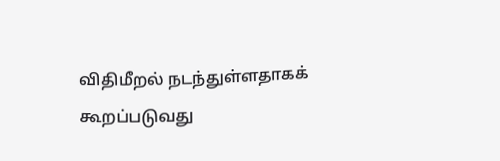விதிமீறல் நடந்துள்ளதாகக் கூறப்படுவது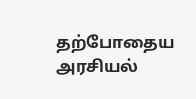தற்போதைய அரசியல்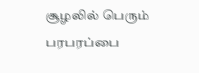சூழலில் பெரும் பரபரப்பை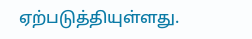ஏற்படுத்தியுள்ளது.